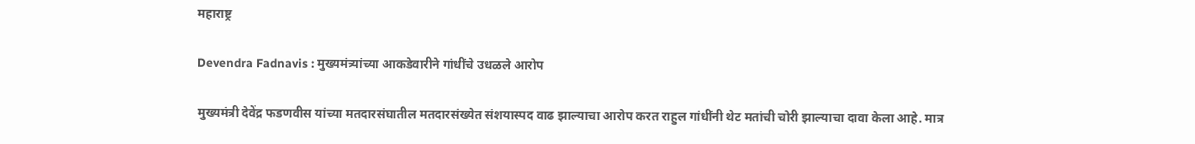महाराष्ट्र

Devendra Fadnavis : मुख्यमंत्र्यांच्या आकडेवारीने गांधींचे उधळले आरोप

मुख्यमंत्री देवेंद्र फडणवीस यांच्या मतदारसंघातील मतदारसंख्येत संशयास्पद वाढ झाल्याचा आरोप करत राहुल गांधींनी थेट मतांची चोरी झाल्याचा दावा केला आहे. मात्र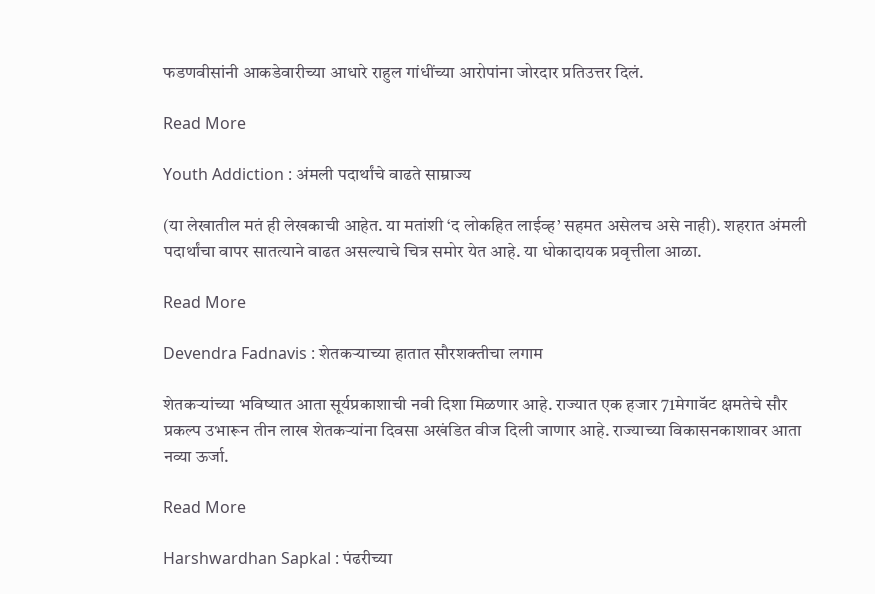फडणवीसांनी आकडेवारीच्या आधारे राहुल गांधींच्या आरोपांना जोरदार प्रतिउत्तर दिलं.

Read More

Youth Addiction : अंमली पदार्थांचे वाढते साम्राज्य

(या लेखातील मतं ही लेखकाची आहेत. या मतांशी ‘द लोकहित लाईव्ह’ सहमत असेलच असे नाही). शहरात अंमली पदार्थांचा वापर सातत्याने वाढत असल्याचे चित्र समोर येत आहे. या धोकादायक प्रवृत्तीला आळा.

Read More

Devendra Fadnavis : शेतकऱ्याच्या हातात सौरशक्तीचा लगाम

शेतकऱ्यांच्या भविष्यात आता सूर्यप्रकाशाची नवी दिशा मिळणार आहे. राज्यात एक हजार 71मेगावॅट क्षमतेचे सौर प्रकल्प उभारून तीन लाख शेतकऱ्यांना दिवसा अखंडित वीज दिली जाणार आहे. राज्याच्या विकासनकाशावर आता नव्या ऊर्जा.

Read More

Harshwardhan Sapkal : पंढरीच्या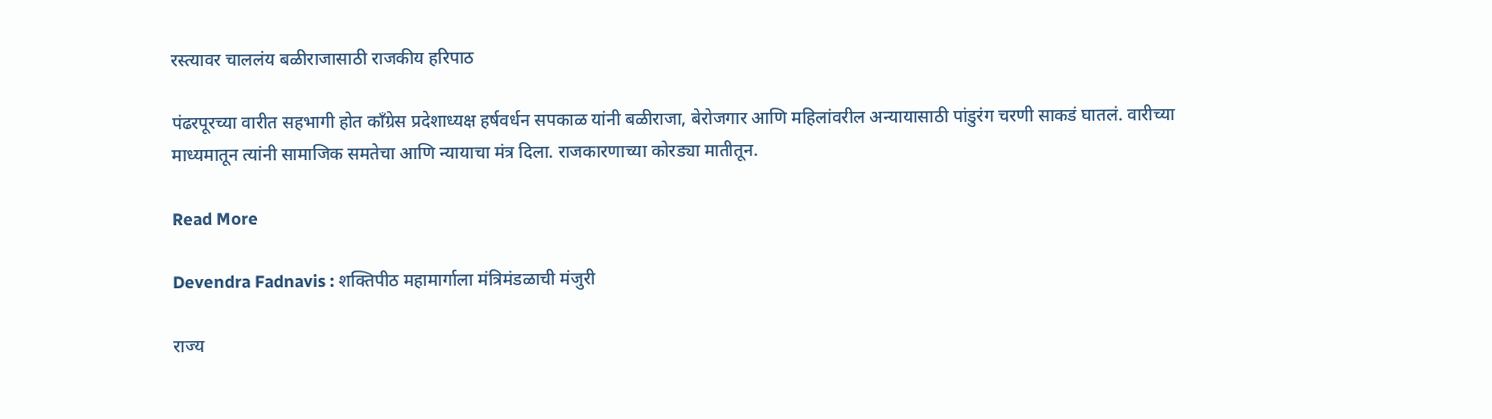रस्त्यावर चाललंय बळीराजासाठी राजकीय हरिपाठ

पंढरपूरच्या वारीत सहभागी होत काँग्रेस प्रदेशाध्यक्ष हर्षवर्धन सपकाळ यांनी बळीराजा, बेरोजगार आणि महिलांवरील अन्यायासाठी पांडुरंग चरणी साकडं घातलं. वारीच्या माध्यमातून त्यांनी सामाजिक समतेचा आणि न्यायाचा मंत्र दिला. राजकारणाच्या कोरड्या मातीतून.

Read More

Devendra Fadnavis : शक्तिपीठ महामार्गाला मंत्रिमंडळाची मंजुरी

राज्य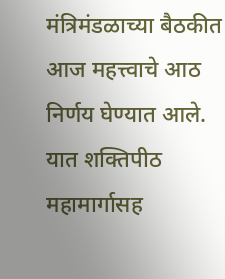मंत्रिमंडळाच्या बैठकीत आज महत्त्वाचे आठ निर्णय घेण्यात आले. यात शक्तिपीठ महामार्गासह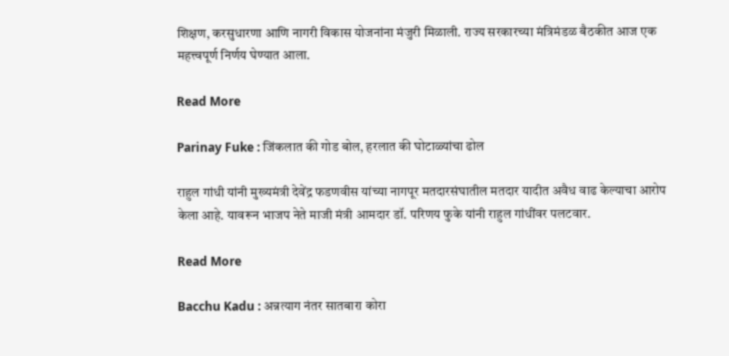शिक्षण, करसुधारणा आणि नागरी विकास योजनांना मंजुरी मिळाली. राज्य सरकारच्या मंत्रिमंडळ बैठकीत आज एक महत्त्वपूर्ण निर्णय घेण्यात आला.

Read More

Parinay Fuke : जिंकलात की गोड बोल, हरलात की घोटाळ्यांचा ढोल

राहुल गांधी यांनी मुख्यमंत्री देवेंद्र फडणवीस यांच्या नागपूर मतदारसंघातील मतदार यादीत अवैध वाढ केल्याचा आरोप केला आहे. यावरून भाजप नेते माजी मंत्री आमदार डॉ. परिणय फुके यांनी राहुल गांधींवर पलटवार.

Read More

Bacchu Kadu : अन्नत्याग नंतर सातबारा कोरा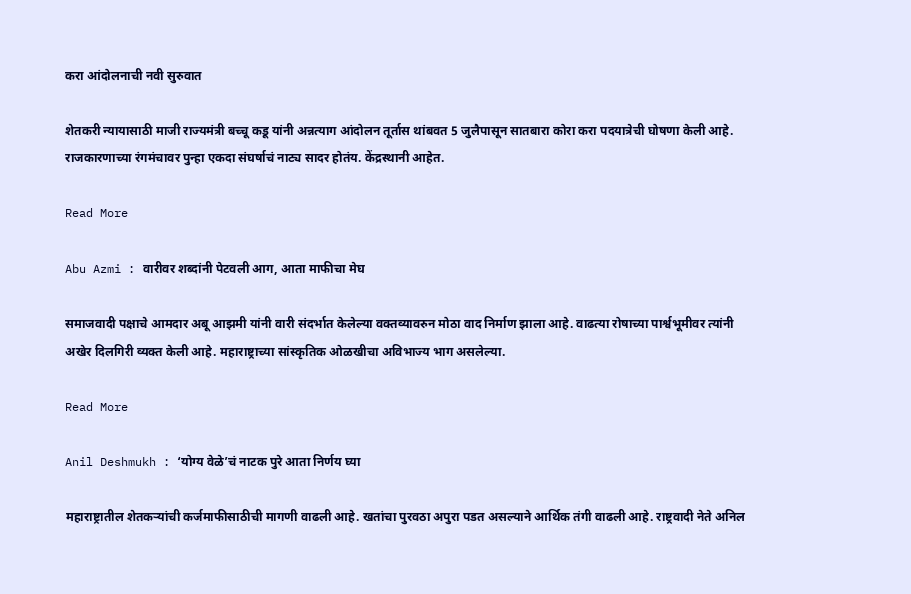करा आंदोलनाची नवी सुरुवात

शेतकरी न्यायासाठी माजी राज्यमंत्री बच्चू कडू यांनी अन्नत्याग आंदोलन तूर्तास थांबवत 5 जुलैपासून सातबारा कोरा करा पदयात्रेची घोषणा केली आहे. राजकारणाच्या रंगमंचावर पुन्हा एकदा संघर्षाचं नाट्य सादर होतंय. केंद्रस्थानी आहेत.

Read More

Abu Azmi : वारीवर शब्दांनी पेटवली आग, आता माफीचा मेघ

समाजवादी पक्षाचे आमदार अबू आझमी यांनी वारी संदर्भात केलेल्या वक्तव्यावरुन मोठा वाद निर्माण झाला आहे. वाढत्या रोषाच्या पार्श्वभूमीवर त्यांनी अखेर दिलगिरी व्यक्त केली आहे. महाराष्ट्राच्या सांस्कृतिक ओळखीचा अविभाज्य भाग असलेल्या.

Read More

Anil Deshmukh : ‘योग्य वेळे’चं नाटक पुरे आता निर्णय घ्या

महाराष्ट्रातील शेतकऱ्यांची कर्जमाफीसाठीची मागणी वाढली आहे. खतांचा पुरवठा अपुरा पडत असल्याने आर्थिक तंगी वाढली आहे. राष्ट्रवादी नेते अनिल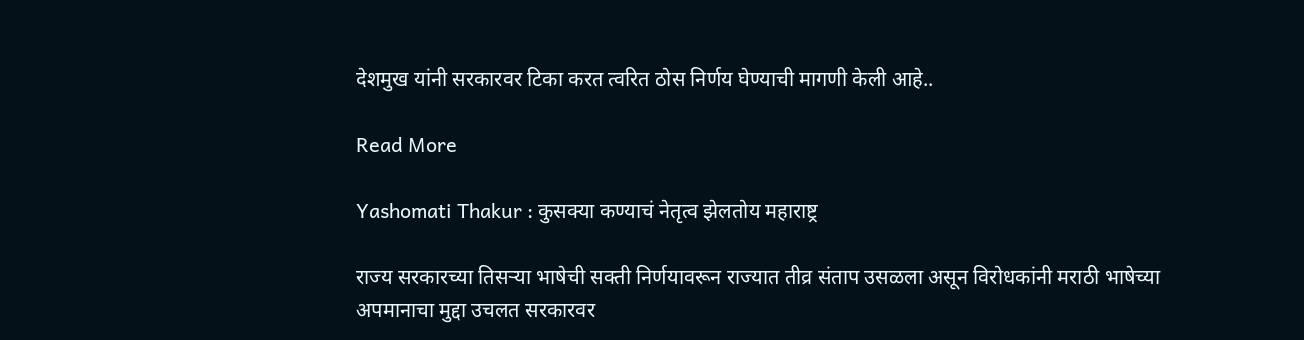देशमुख यांनी सरकारवर टिका करत त्वरित ठोस निर्णय घेण्याची मागणी केली आहे..

Read More

Yashomati Thakur : कुसक्या कण्याचं नेतृत्व झेलतोय महाराष्ट्र

राज्य सरकारच्या तिसऱ्या भाषेची सक्ती निर्णयावरून राज्यात तीव्र संताप उसळला असून विरोधकांनी मराठी भाषेच्या अपमानाचा मुद्दा उचलत सरकारवर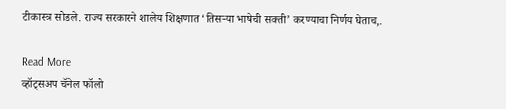टीकास्त्र सोडले. राज्य सरकारने शालेय शिक्षणात ‘तिसऱ्या भाषेची सक्ती’ करण्याचा निर्णय घेताच,.

Read More
व्हॉट्सअप चॅनेल फॉलो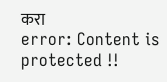करा
error: Content is protected !!